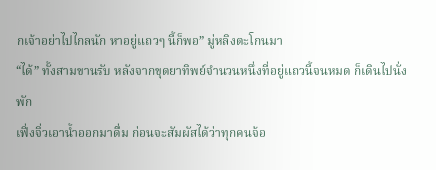กเจ้าอย่าไปไกลนัก หาอยู่แถวๆ นี้ก็พอ” มู่หลิงตะโกนมา
“ได้” ทั้งสามขานรับ หลังจากขุดยาทิพย์จำนวนหนึ่งที่อยู่แถวนี้จนหมด ก็เดินไปนั่งพัก
เฟิ่งจิ่วเอาน้ำออกมาดื่ม ก่อนจะสัมผัสได้ว่าทุกคนจ้อ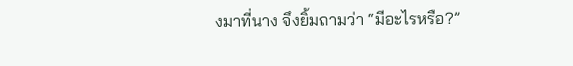งมาที่นาง จึงยิ้มถามว่า “มีอะไรหรือ?”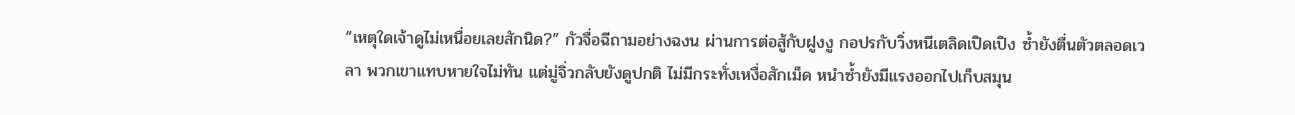“เหตุใดเจ้าดูไม่เหนื่อยเลยสักนิด?” กัวจื่อฉีถามอย่างฉงน ผ่านการต่อสู้กับฝูงงู กอปรกับวิ่งหนีเตลิดเปิดเปิง ซ้ำยังตื่นตัวตลอดเวลา พวกเขาแทบหายใจไม่ทัน แต่มู่จิ่วกลับยังดูปกติ ไม่มีกระทั่งเหงื่อสักเม็ด หนำซ้ำยังมีแรงออกไปเก็บสมุน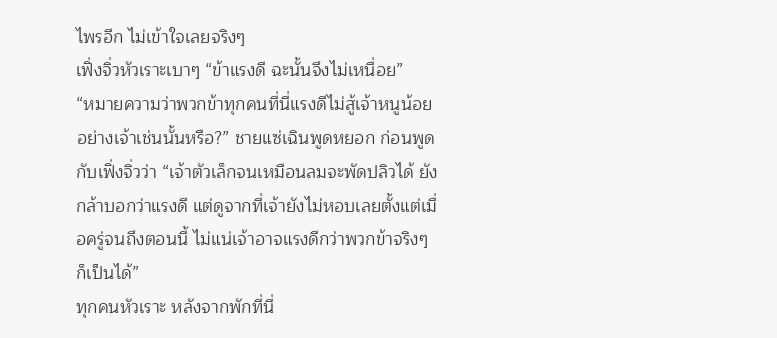ไพรอีก ไม่เข้าใจเลยจริงๆ
เฟิ่งจิ่วหัวเราะเบาๆ “ข้าแรงดี ฉะนั้นจึงไม่เหนื่อย”
“หมายความว่าพวกข้าทุกคนที่นี่แรงดีไม่สู้เจ้าหนูน้อยอย่างเจ้าเช่นนั้นหรือ?” ชายแซ่เฉินพูดหยอก ก่อนพูดกับเฟิ่งจิ่วว่า “เจ้าตัวเล็กจนเหมือนลมจะพัดปลิวได้ ยังกล้าบอกว่าแรงดี แต่ดูจากที่เจ้ายังไม่หอบเลยตั้งแต่เมื่อครู่จนถึงตอนนี้ ไม่แน่เจ้าอาจแรงดีกว่าพวกข้าจริงๆ ก็เป็นได้”
ทุกคนหัวเราะ หลังจากพักที่นี่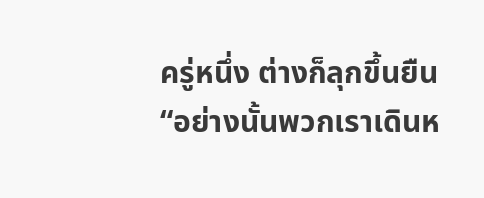ครู่หนึ่ง ต่างก็ลุกขึ้นยืน “อย่างนั้นพวกเราเดินห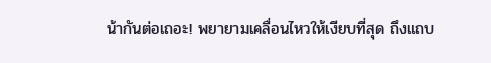น้ากันต่อเถอะ! พยายามเคลื่อนไหวให้เงียบที่สุด ถึงแถบ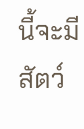นี้จะมีสัตว์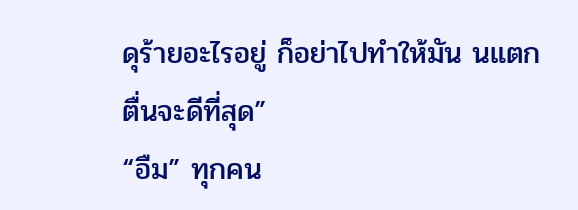ดุร้ายอะไรอยู่ ก็อย่าไปทำให้มัน นแตกตื่นจะดีที่สุด”
“อืม” ทุกคน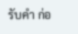รับคำ ก่อ